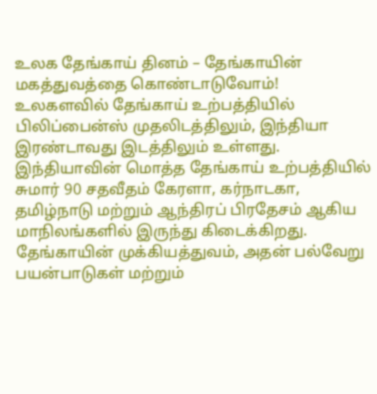உலக தேங்காய் தினம் – தேங்காயின் மகத்துவத்தை கொண்டாடுவோம்!
உலகளவில் தேங்காய் உற்பத்தியில் பிலிப்பைன்ஸ் முதலிடத்திலும், இந்தியா இரண்டாவது இடத்திலும் உள்ளது.
இந்தியாவின் மொத்த தேங்காய் உற்பத்தியில் சுமார் 90 சதவீதம் கேரளா, கர்நாடகா, தமிழ்நாடு மற்றும் ஆந்திரப் பிரதேசம் ஆகிய மாநிலங்களில் இருந்து கிடைக்கிறது.
தேங்காயின் முக்கியத்துவம், அதன் பல்வேறு பயன்பாடுகள் மற்றும்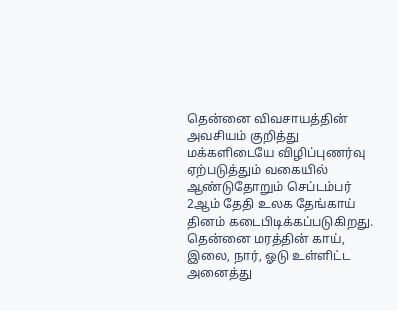தென்னை விவசாயத்தின் அவசியம் குறித்து மக்களிடையே விழிப்புணர்வு ஏற்படுத்தும் வகையில் ஆண்டுதோறும் செப்டம்பர் 2ஆம் தேதி உலக தேங்காய் தினம் கடைபிடிக்கப்படுகிறது.
தென்னை மரத்தின் காய், இலை, நார், ஓடு உள்ளிட்ட அனைத்து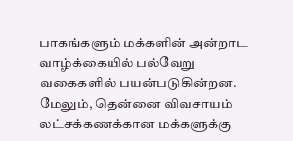பாகங்களும் மக்களின் அன்றாட வாழ்க்கையில் பல்வேறு வகைகளில் பயன்படுகின்றன. மேலும், தென்னை விவசாயம் லட்சக்கணக்கான மக்களுக்கு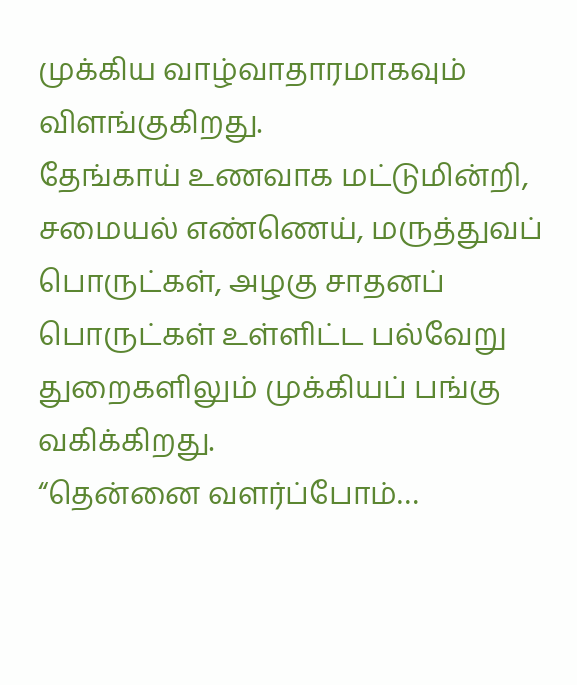முக்கிய வாழ்வாதாரமாகவும் விளங்குகிறது.
தேங்காய் உணவாக மட்டுமின்றி, சமையல் எண்ணெய், மருத்துவப் பொருட்கள், அழகு சாதனப் பொருட்கள் உள்ளிட்ட பல்வேறு துறைகளிலும் முக்கியப் பங்கு வகிக்கிறது.
“தென்னை வளர்ப்போம்…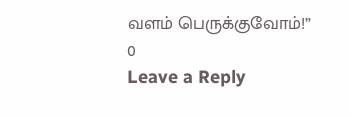வளம் பெருக்குவோம்!”
0
Leave a Reply